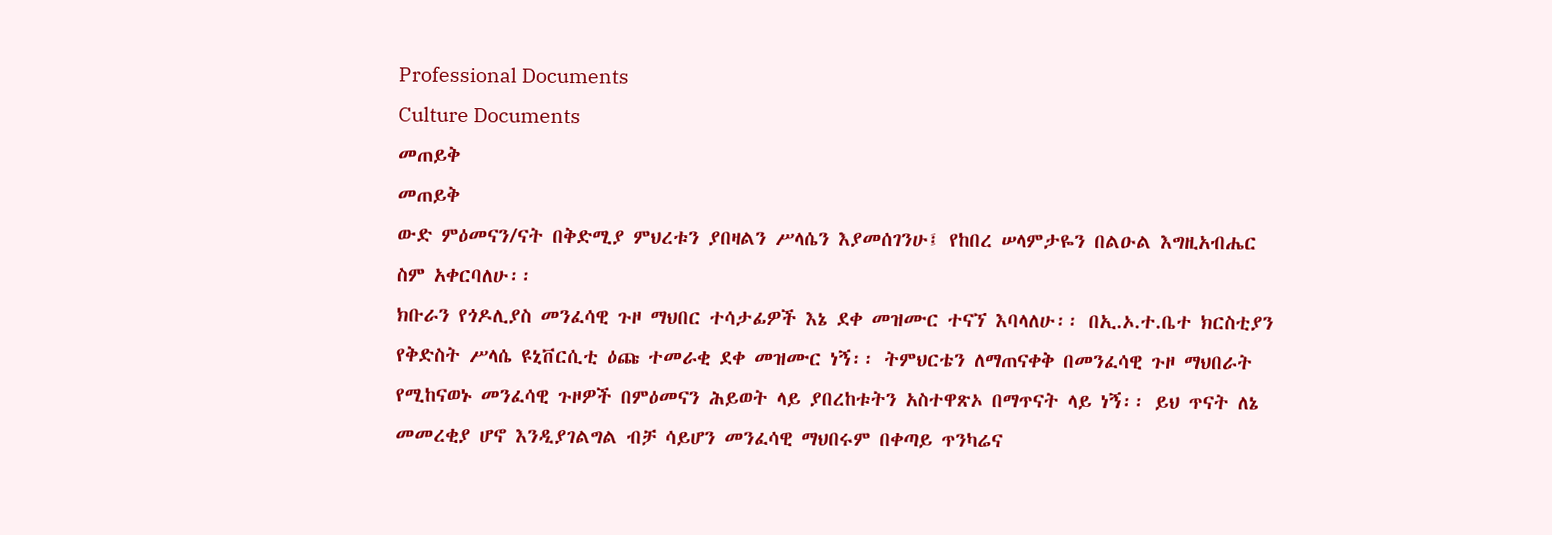Professional Documents
Culture Documents
መጠይቅ
መጠይቅ
ውድ ምዕመናን/ናት በቅድሚያ ምህረቱን ያበዛልን ሥላሴን እያመሰገንሁ፤ የከበረ ሠላምታዬን በልዑል እግዚአብሔር
ስም አቀርባለሁ፡፡
ክቡራን የጎዶሊያስ መንፈሳዊ ጉዞ ማህበር ተሳታፊዎች እኔ ደቀ መዝሙር ተናኘ እባላለሁ፡፡ በኢ.ኦ.ተ.ቤተ ክርስቲያን
የቅድስት ሥላሴ ዩኒቨርሲቲ ዕጩ ተመራቂ ደቀ መዝሙር ነኝ፡፡ ትምህርቴን ለማጠናቀቅ በመንፈሳዊ ጉዞ ማህበራት
የሚከናወኑ መንፈሳዊ ጉዞዎች በምዕመናን ሕይወት ላይ ያበረከቱትን አስተዋጽኦ በማጥናት ላይ ነኝ፡፡ ይህ ጥናት ለኔ
መመረቂያ ሆኖ እንዲያገልግል ብቻ ሳይሆን መንፈሳዊ ማህበሩም በቀጣይ ጥንካሬና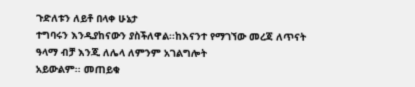ጉድለቱን ለይቶ በላቀ ሁኔታ
ተግባሩን እንዲያከናውን ያስችለዋል፡፡ከእናንተ የማገኘው መረጃ ለጥናት ዓላማ ብቻ እንጂ ለሌላ ለምንም አገልግሎት
አይውልም፡፡ መጠይቁ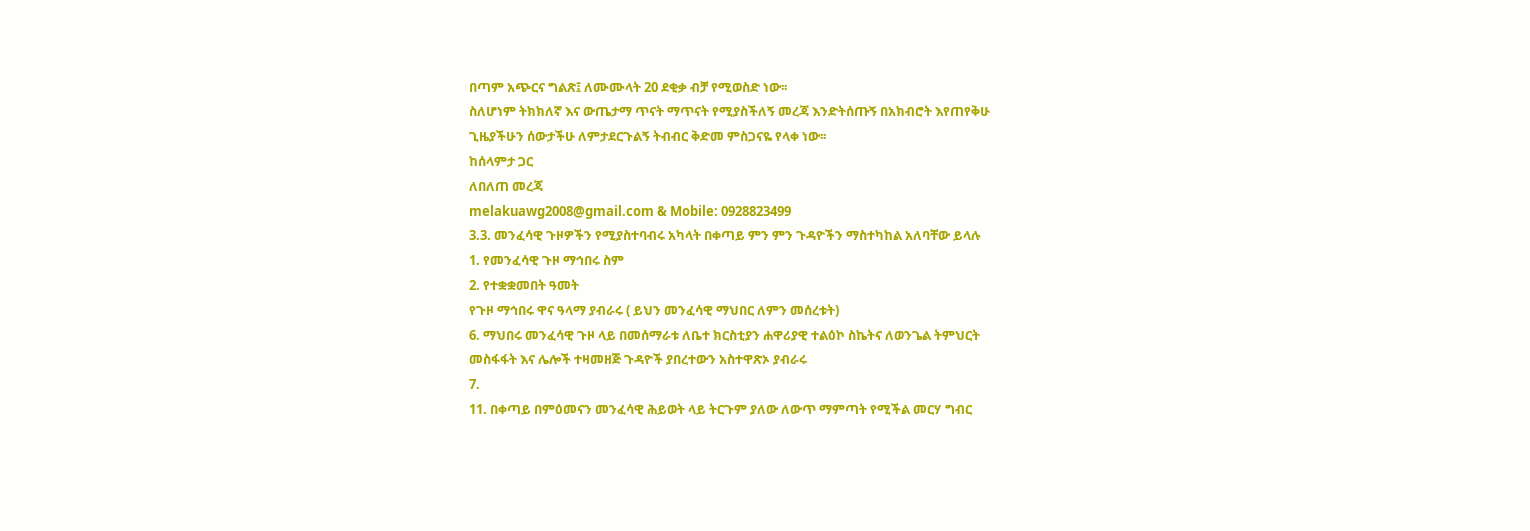በጣም አጭርና ግልጽ፤ ለሙሙላት 20 ደቂቃ ብቻ የሚወስድ ነው፡፡
ስለሆነም ትክክለኛ እና ውጤታማ ጥናት ማጥናት የሚያስችለኝ መረጃ እንድትሰጡኝ በአክብሮት እየጠየቅሁ
ጊዜያችሁን ሰውታችሁ ለምታደርጉልኝ ትብብር ቅድመ ምስጋናዬ የላቀ ነው፡፡
ከሰላምታ ጋር
ለበለጠ መረጃ
melakuawg2008@gmail.com & Mobile: 0928823499
3.3. መንፈሳዊ ጉዞዎችን የሚያስተባብሩ አካላት በቀጣይ ምን ምን ጉዳዮችን ማስተካከል አለባቸው ይላሉ
1. የመንፈሳዊ ጉዞ ማኅበሩ ስም
2. የተቋቋመበት ዓመት
የጉዞ ማኅበሩ ዋና ዓላማ ያብራሩ ( ይህን መንፈሳዊ ማህበር ለምን መሰረቱት)
6. ማህበሩ መንፈሳዊ ጉዞ ላይ በመሰማራቱ ለቤተ ክርስቲያን ሐዋሪያዊ ተልዕኮ ስኬትና ለወንጌል ትምህርት
መስፋፋት እና ሌሎች ተዛመዘጅ ጉዳዮች ያበረተውን አስተዋጽኦ ያብራሩ
7.
11. በቀጣይ በምዕመናን መንፈሳዊ ሕይወት ላይ ትርጉም ያለው ለውጥ ማምጣት የሚችል መርሃ ግብር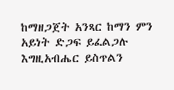ከማዘጋጀት አንጻር ከማን ምን አይነት ድጋፍ ይፈልጋሉ
እግዚአብሔር ይስጥልን